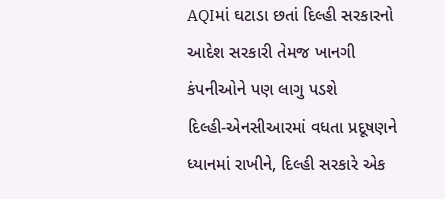AQIમાં ઘટાડા છતાં દિલ્હી સરકારનો આદેશ સરકારી તેમજ ખાનગી કંપનીઓને પણ લાગુ પડશે
દિલ્હી-એનસીઆરમાં વધતા પ્રદૂષણને ધ્યાનમાં રાખીને, દિલ્હી સરકારે એક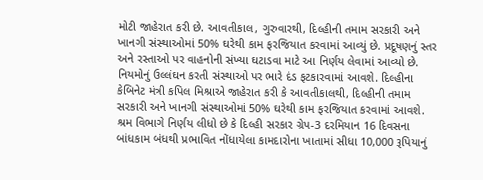મોટી જાહેરાત કરી છે. આવતીકાલ, ગુરુવારથી, દિલ્હીની તમામ સરકારી અને ખાનગી સંસ્થાઓમાં 50% ઘરેથી કામ ફરજિયાત કરવામાં આવ્યું છે. પ્રદૂષણનું સ્તર અને રસ્તાઓ પર વાહનોની સંખ્યા ઘટાડવા માટે આ નિર્ણય લેવામાં આવ્યો છે. નિયમોનું ઉલ્લંઘન કરતી સંસ્થાઓ પર ભારે દંડ ફટકારવામાં આવશે. દિલ્હીના કેબિનેટ મંત્રી કપિલ મિશ્રાએ જાહેરાત કરી કે આવતીકાલથી, દિલ્હીની તમામ સરકારી અને ખાનગી સંસ્થાઓમાં 50% ઘરેથી કામ ફરજિયાત કરવામાં આવશે.
શ્રમ વિભાગે નિર્ણય લીધો છે કે દિલ્હી સરકાર ગ્રેપ-3 દરમિયાન 16 દિવસના બાંધકામ બંધથી પ્રભાવિત નોંધાયેલા કામદારોના ખાતામાં સીધા 10,000 રૂપિયાનું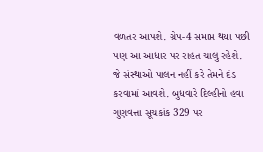વળતર આપશે. ગ્રેપ-4 સમાપ્ત થયા પછી પણ આ આધાર પર રાહત ચાલુ રહેશે. જે સંસ્થાઓ પાલન નહીં કરે તેમને દંડ કરવામાં આવશે. બુધવારે દિલ્હીનો હવા ગુણવત્તા સૂચકાંક 329 પર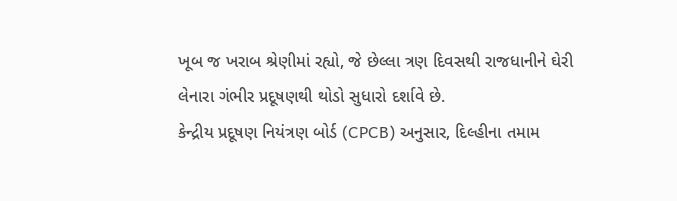ખૂબ જ ખરાબ શ્રેણીમાં રહ્યો, જે છેલ્લા ત્રણ દિવસથી રાજધાનીને ઘેરી લેનારા ગંભીર પ્રદૂષણથી થોડો સુધારો દર્શાવે છે.
કેન્દ્રીય પ્રદૂષણ નિયંત્રણ બોર્ડ (CPCB) અનુસાર, દિલ્હીના તમામ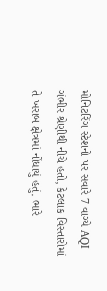મોનિટરિંગ સ્ટેશનો પર સવારે 7 વાગ્યે AQI ગંભીર શ્રેણીથી નીચે હતો, કેટલાક વિસ્તારોમાં તે ખરાબ ક્ષેત્રમાં નોંધાયું હતું. ભારે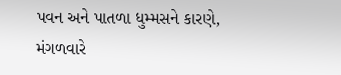પવન અને પાતળા ધુમ્મસને કારણે, મંગળવારે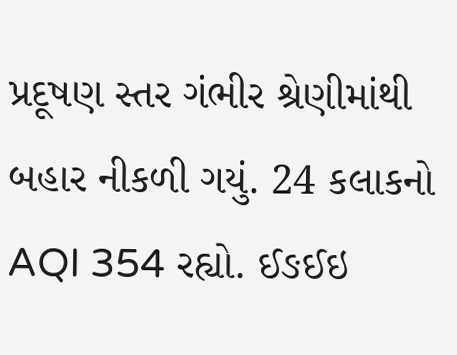પ્રદૂષણ સ્તર ગંભીર શ્રેણીમાંથી બહાર નીકળી ગયું. 24 કલાકનો AQI 354 રહ્યો. ઈઙઈઇ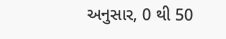અનુસાર, 0 થી 50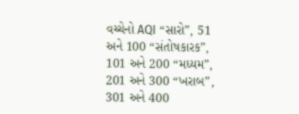વચ્ચેનો AQI “સારો”, 51 અને 100 “સંતોષકારક”, 101 અને 200 “મધ્યમ”, 201 અને 300 “ખરાબ”, 301 અને 400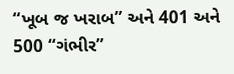“ખૂબ જ ખરાબ” અને 401 અને 500 “ગંભીર”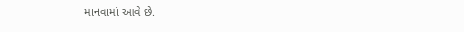માનવામાં આવે છે.